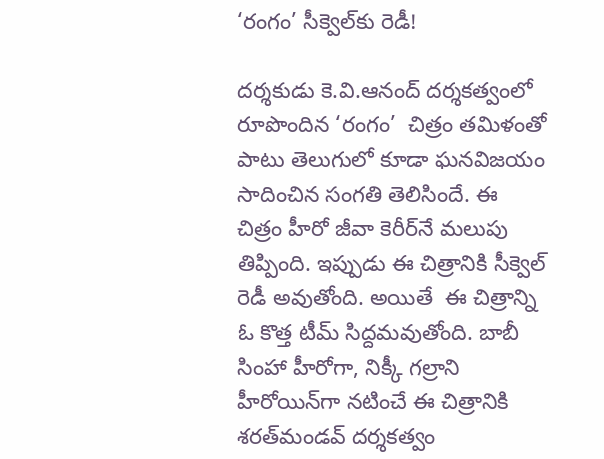‘రంగం’ సీక్వెల్‌కు రెడీ!

దర్శకుడు కె.వి.ఆనంద్‌ దర్శకత్వంలో రూపొందిన ‘రంగం’  చిత్రం తమిళంతో పాటు తెలుగులో కూడా ఘనవిజయం సాదించిన సంగతి తెలిసిందే. ఈ చిత్రం హీరో జీవా కెరీర్‌నే మలుపు తిప్పింది. ఇప్పుడు ఈ చిత్రానికి సీక్వెల్‌ రెడీ అవుతోంది. అయితే  ఈ చిత్రాన్ని ఓ కొత్త టీమ్‌ సిద్దమవుతోంది. బాబీ సింహా హీరోగా, నిక్కీ గల్రాని హీరోయిన్‌గా నటించే ఈ చిత్రానికి శరత్‌మండవ్‌ దర్శకత్వం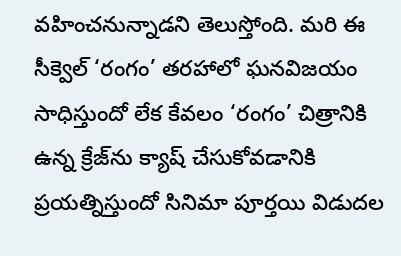వహించనున్నాడని తెలుస్తోంది. మరి ఈ సీక్వెల్‌ ‘రంగం’ తరహాలో ఘనవిజయం సాధిస్తుందో లేక కేవలం ‘రంగం’ చిత్రానికి ఉన్న క్రేజ్‌ను క్యాష్‌ చేసుకోవడానికి ప్రయత్నిస్తుందో సినిమా పూర్తయి విడుదల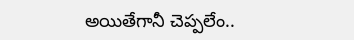అయితేగానీ చెప్పలేం..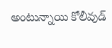అంటున్నాయి కోలీవుడ్‌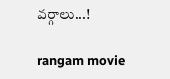వర్గాలు...!

rangam movie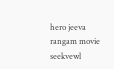hero jeeva
rangam movie seekvewl